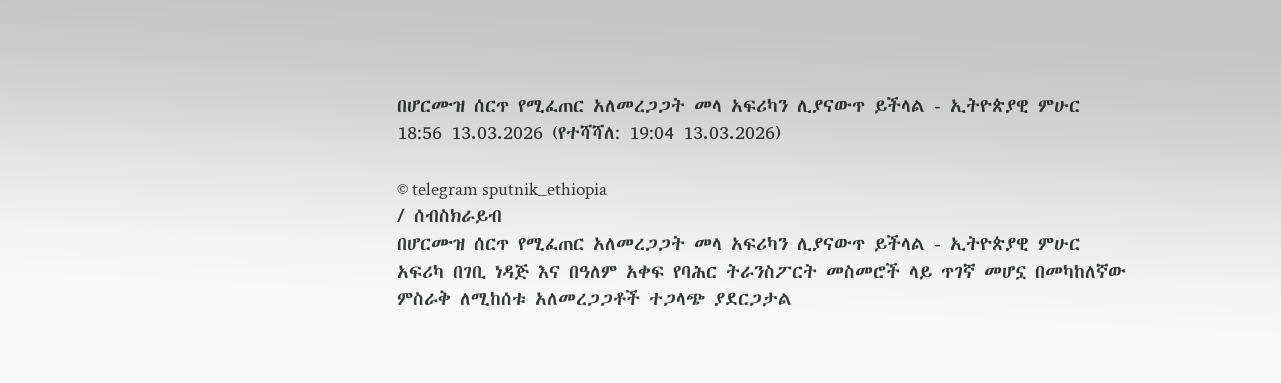በሆርሙዝ ሰርጥ የሚፈጠር አለመረጋጋት መላ አፍሪካን ሊያናውጥ ይችላል - ኢትዮጵያዊ ምሁር
18:56 13.03.2026 (የተሻሻለ: 19:04 13.03.2026)

© telegram sputnik_ethiopia
/ ሰብስክራይብ
በሆርሙዝ ሰርጥ የሚፈጠር አለመረጋጋት መላ አፍሪካን ሊያናውጥ ይችላል - ኢትዮጵያዊ ምሁር
አፍሪካ በገቢ ነዳጅ እና በዓለም አቀፍ የባሕር ትራንስፖርት መስመሮች ላይ ጥገኛ መሆኗ በመካከለኛው ምስራቅ ለሚከሰቱ አለመረጋጋቶች ተጋላጭ ያደርጋታል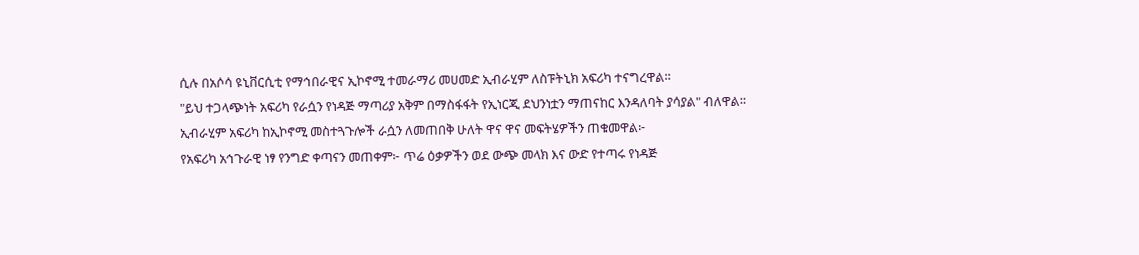ሲሉ በአሶሳ ዩኒቨርሲቲ የማኅበራዊና ኢኮኖሚ ተመራማሪ መሀመድ ኢብራሂም ለስፑትኒክ አፍሪካ ተናግረዋል።
"ይህ ተጋላጭነት አፍሪካ የራሷን የነዳጅ ማጣሪያ አቅም በማስፋፋት የኢነርጂ ደህንነቷን ማጠናከር እንዳለባት ያሳያል" ብለዋል።
ኢብራሂም አፍሪካ ከኢኮኖሚ መስተጓጉሎች ራሷን ለመጠበቅ ሁለት ዋና ዋና መፍትሄዎችን ጠቁመዋል፦
የአፍሪካ አኅጉራዊ ነፃ የንግድ ቀጣናን መጠቀም፦ ጥሬ ዕቃዎችን ወደ ውጭ መላክ እና ውድ የተጣሩ የነዳጅ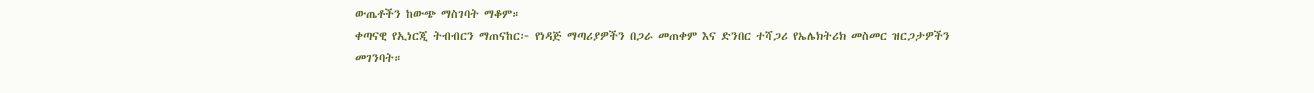ውጤቶችን ከውጭ ማስገባት ማቆም።
ቀጣናዊ የኢነርጂ ትብብርን ማጠናከር፦ የነዳጅ ማጣሪያዎችን በጋራ መጠቀም እና ድንበር ተሻጋሪ የኤሌክትሪክ መስመር ዝርጋታዎችን መገንባት።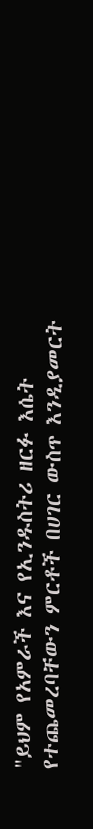"ይህም የአምራች እና የኢንዱስትሪ ዘርፉ እሴት የተጨመረባቸውን ምርቶች በሀገር ውስጥ እንዲያመርት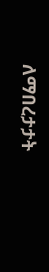ለማበረታታት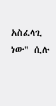አስፈላጊ ነው" ሲሉ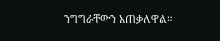ንግግራቸውን አጠቃለዋል።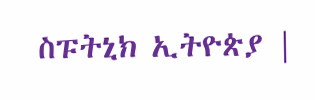ስፑትኒክ ኢትዮጵያ |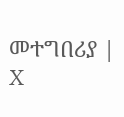መተግበሪያ | X